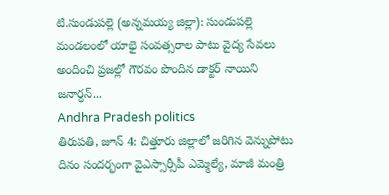టి.సుండుపల్లె (అన్నమయ్య జిల్లా): సుండుపల్లె మండలంలో యాభై సంవత్సరాల పాటు వైద్య సేవలు అందించి ప్రజల్లో గౌరవం పొందిన డాక్టర్ నాయిని జనార్ధన్...
Andhra Pradesh politics
తిరుపతి, జూన్ 4: చిత్తూరు జిల్లాలో జరిగిన వెన్నుపోటు దినం సందర్భంగా వైఎస్సార్సీపీ ఎమ్మెల్యే, మాజీ మంత్రి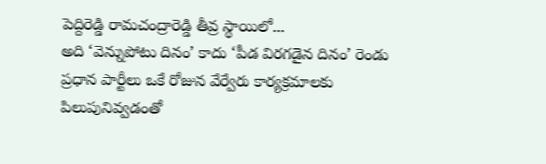పెద్దిరెడ్డి రామచంద్రారెడ్డి తీవ్ర స్థాయిలో...
అది ‘వెన్నుపోటు దినం’ కాదు ‘పీడ విరగడైన దినం’ రెండు ప్రధాన పార్టీలు ఒకే రోజున వేర్వేరు కార్యక్రమాలకు పిలుపునివ్వడంతో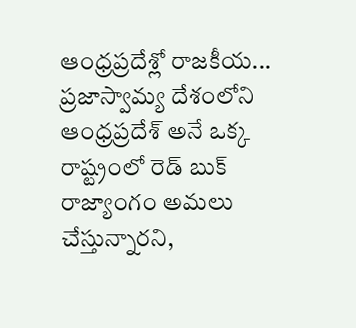ఆంధ్రప్రదేశ్లో రాజకీయ...
ప్రజాస్వామ్య దేశంలోని ఆంధ్రప్రదేశ్ అనే ఒక్క రాష్ట్రంలో రెడ్ బుక్ రాజ్యాంగం అమలు చేస్తున్నారని,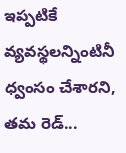ఇప్పటికే వ్యవస్థలన్నింటినీ ధ్వంసం చేశారని, తమ రెడ్...